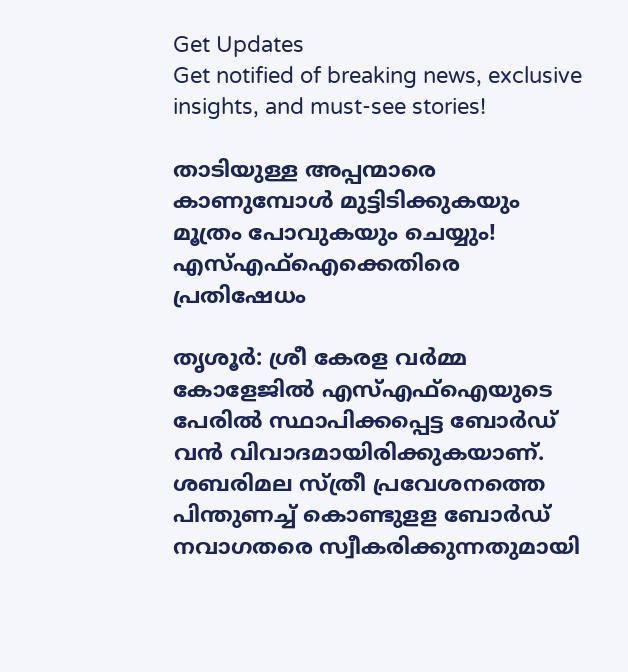Get Updates
Get notified of breaking news, exclusive insights, and must-see stories!

താടിയുള്ള അപ്പന്മാരെ കാണുമ്പോൾ മുട്ടിടിക്കുകയും മൂത്രം പോവുകയും ചെയ്യും! എസ്എഫ്ഐക്കെതിരെ പ്രതിഷേധം

തൃശൂര്‍: ശ്രീ കേരള വര്‍മ്മ കോളേജില്‍ എസ്എഫ്‌ഐയുടെ പേരില്‍ സ്ഥാപിക്കപ്പെട്ട ബോര്‍ഡ് വന്‍ വിവാദമായിരിക്കുകയാണ്. ശബരിമല സ്ത്രീ പ്രവേശനത്തെ പിന്തുണച്ച് കൊണ്ടുളള ബോര്‍ഡ് നവാഗതരെ സ്വീകരിക്കുന്നതുമായി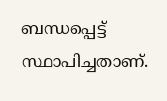ബന്ധപ്പെട്ട് സ്ഥാപിച്ചതാണ്.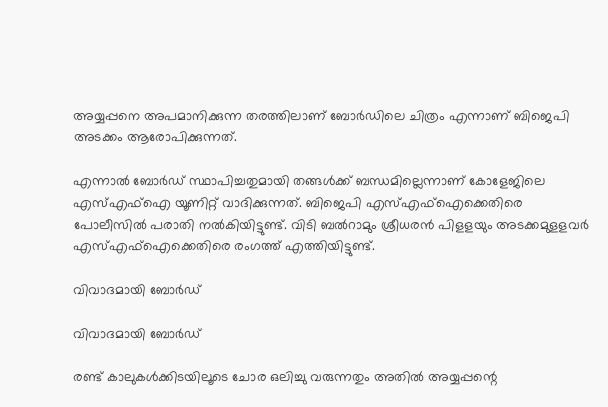അയ്യപ്പനെ അപമാനിക്കുന്ന തരത്തിലാണ് ബോര്‍ഡിലെ ചിത്രം എന്നാണ് ബിജെപി അടക്കം ആരോപിക്കുന്നത്.

എന്നാല്‍ ബോര്‍ഡ് സ്ഥാപിച്ചതുമായി തങ്ങള്‍ക്ക് ബന്ധമില്ലെന്നാണ് കോളേജിലെ എസ്എഫ്‌ഐ യൂണിറ്റ് വാദിക്കുന്നത്. ബിജെപി എസ്എഫ്‌ഐക്കെതിരെ പോലീസില്‍ പരാതി നല്‍കിയിട്ടുണ്ട്. വിടി ബല്‍റാമും ശ്രീധരന്‍ പിളളയും അടക്കമുളളവര്‍ എസ്എഫ്‌ഐക്കെതിരെ രംഗത്ത് എത്തിയിട്ടുണ്ട്.

വിവാദമായി ബോർഡ്

വിവാദമായി ബോർഡ്

രണ്ട് കാലുകള്‍ക്കിടയിലൂടെ ചോര ഒലിച്ചു വരുന്നതും അതില്‍ അയ്യപ്പന്റെ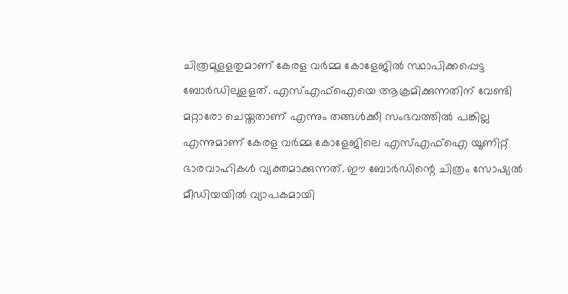ചിത്രമുളളതുമാണ് കേരള വര്‍മ്മ കോളേജില്‍ സ്ഥാപിക്കപ്പെട്ട ബോര്‍ഡിലുളളത്. എസ്എഫ്‌ഐയെ ആക്രമിക്കുന്നതിന് വേണ്ടി മറ്റാരോ ചെയ്തതാണ് എന്നും തങ്ങള്‍ക്കീ സംഭവത്തില്‍ പങ്കില്ല എന്നുമാണ് കേരള വര്‍മ്മ കോളേജിലെ എസ്എഫ്‌ഐ യൂണിറ്റ് ഭാരവാഹികള്‍ വ്യക്തമാക്കുന്നത്. ഈ ബോര്‍ഡിന്റെ ചിത്രം സോഷ്യല്‍ മീഡിയയില്‍ വ്യാപകമായി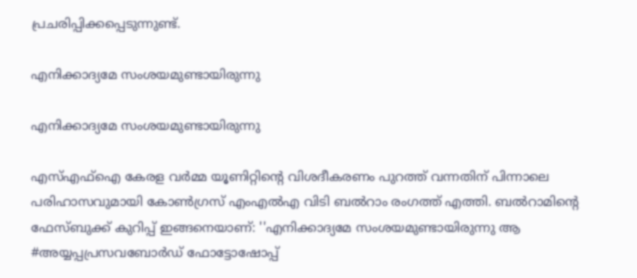പ്രചരിപ്പിക്കപ്പെടുന്നുണ്ട്.

എനിക്കാദ്യമേ സംശയമുണ്ടായിരുന്നു

എനിക്കാദ്യമേ സംശയമുണ്ടായിരുന്നു

എസ്എഫ്‌ഐ കേരള വര്‍മ്മ യൂണിറ്റിന്റെ വിശദീകരണം പുറത്ത് വന്നതിന് പിന്നാലെ പരിഹാസവുമായി കോണ്‍ഗ്രസ് എംഎല്‍എ വിടി ബല്‍റാം രംഗത്ത് എത്തി. ബല്‍റാമിന്റെ ഫേസ്ബുക്ക് കുറിപ്പ് ഇങ്ങനെയാണ്: ''എനിക്കാദ്യമേ സംശയമുണ്ടായിരുന്നു ആ #അയ്യപ്പപ്രസവബോർഡ് ഫോട്ടോഷോപ്പ്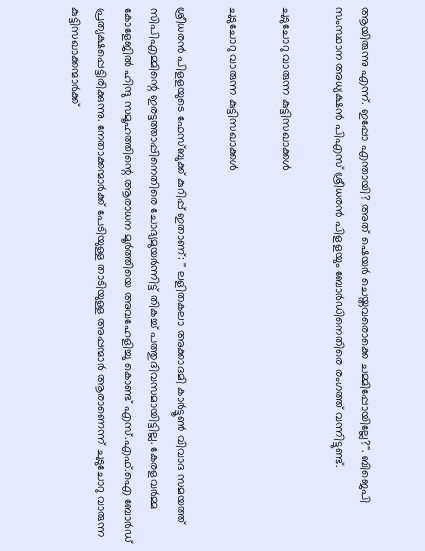ആയിരുന്നു എന്ന്. ഇപ്പോ എന്തായി? അത് ഷെയർ ചെയ്തവരൊക്കെ ചമ്മിപ്പോയില്ലേ?''. ബിജെപി സംസ്ഥാന അധ്യക്ഷൻ പിഎസ് ശ്രീധരൻ പിളളയും ബോർഡിനെതിരെ രംഗത്ത് വന്നിട്ടുണ്ട്.

ചുടുചോറു വാരുന്ന കുട്ടിസഖാക്കൾ

ചുടുചോറു വാരുന്ന കുട്ടിസഖാക്കൾ

ശ്രീധരൻ പിളളയുടെ ഫേസ്ബുക്ക് കുറിപ്പ് ഇതാണ്: '' ലളിതകലാ അക്കാദമി കാർട്ടൂൺ വിവാദ സമയത്ത് സിപിഎമ്മിന്റെ ഇരട്ടത്താപ്പിനെതിരെ ചോദ്യമുയർന്നിട്ട് തികച്ച് പത്തുദിവസമായിട്ടില്ല. കേരളവർമ്മ കോളേജിൽ ഹിന്ദു സമൂഹത്തിന്റെ ആരാധന മൂർത്തിയെ അവഹേളിച്ചു കൊണ്ട് എസ്.എഫ്.ഐ ബോർഡ് പ്രത്യക്ഷപ്പെട്ടിരിക്കുന്നു. നേതാക്കന്മാർക്ക് പേടിയുള്ള താടിയുള്ള അപ്പന്മാർ ആരാണെന്ന് ചുടുചോറു വാരുന്ന കുട്ടിസഖാക്കന്മാർക്ക്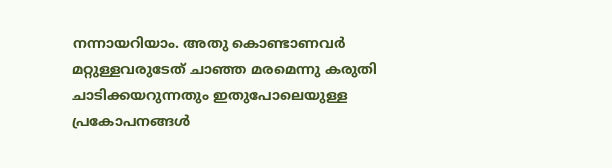നന്നായറിയാം. അതു കൊണ്ടാണവർ മറ്റുള്ളവരുടേത് ചാഞ്ഞ മരമെന്നു കരുതി ചാടിക്കയറുന്നതും ഇതുപോലെയുള്ള പ്രകോപനങ്ങൾ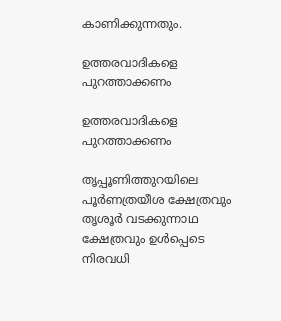കാണിക്കുന്നതും.

ഉത്തരവാദികളെ പുറത്താക്കണം

ഉത്തരവാദികളെ പുറത്താക്കണം

തൃപ്പൂണിത്തുറയിലെ പൂർണത്രയീശ ക്ഷേത്രവും തൃശൂർ വടക്കുന്നാഥ ക്ഷേത്രവും ഉൾപ്പെടെ നിരവധി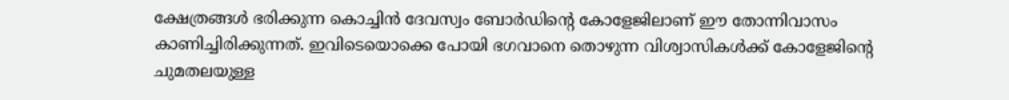ക്ഷേത്രങ്ങൾ ഭരിക്കുന്ന കൊച്ചിൻ ദേവസ്വം ബോർഡിന്റെ കോളേജിലാണ് ഈ തോന്നിവാസം കാണിച്ചിരിക്കുന്നത്. ഇവിടെയൊക്കെ പോയി ഭഗവാനെ തൊഴുന്ന വിശ്വാസികൾക്ക് കോളേജിന്റെ ചുമതലയുള്ള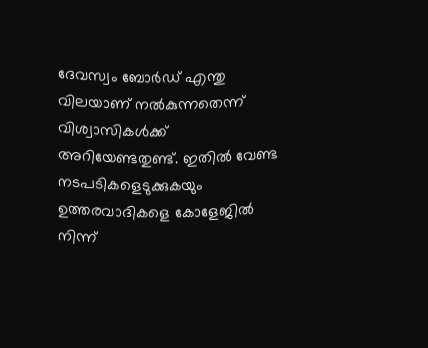ദേവസ്വം ബോർഡ് എന്തു വിലയാണ് നൽകുന്നതെന്ന് വിശ്വാസികൾക്ക് അറിയേണ്ടതുണ്ട്. ഇതിൽ വേണ്ട നടപടികളെടുക്കുകയും ഉത്തരവാദികളെ കോളേജിൽ നിന്ന്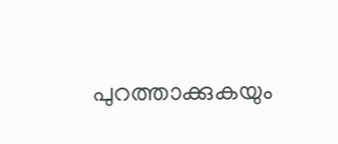പുറത്താക്കുകയും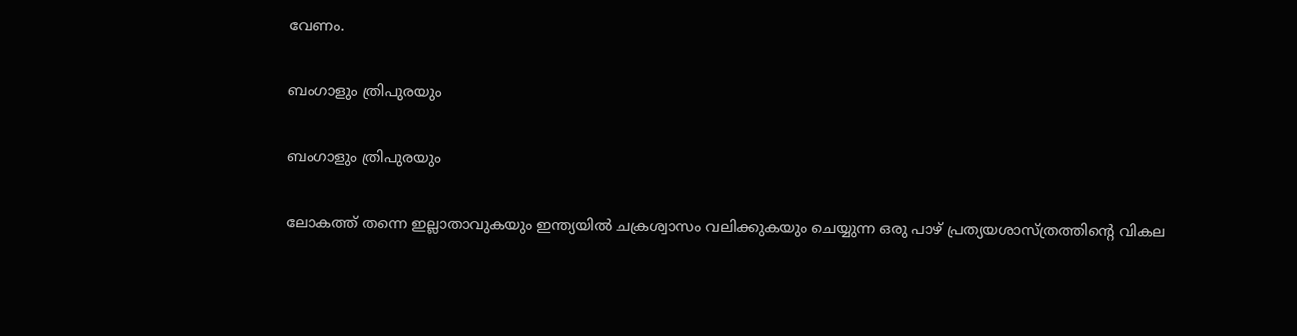വേണം.

ബംഗാളും ത്രിപുരയും

ബംഗാളും ത്രിപുരയും

ലോകത്ത് തന്നെ ഇല്ലാതാവുകയും ഇന്ത്യയിൽ ചക്രശ്വാസം വലിക്കുകയും ചെയ്യുന്ന ഒരു പാഴ് പ്രത്യയശാസ്ത്രത്തിന്റെ വികല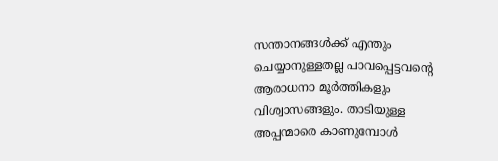സന്താനങ്ങൾക്ക് എന്തും ചെയ്യാനുള്ളതല്ല പാവപ്പെട്ടവന്റെ ആരാധനാ മൂർത്തികളും വിശ്വാസങ്ങളും. താടിയുള്ള അപ്പന്മാരെ കാണുമ്പോൾ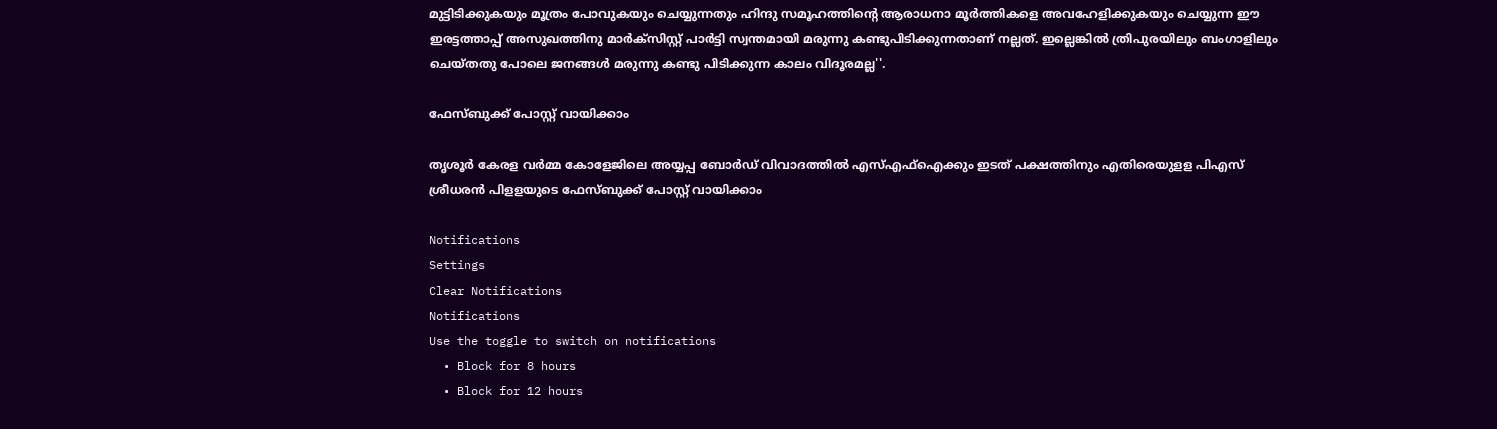മുട്ടിടിക്കുകയും മൂത്രം പോവുകയും ചെയ്യുന്നതും ഹിന്ദു സമൂഹത്തിന്റെ ആരാധനാ മൂർത്തികളെ അവഹേളിക്കുകയും ചെയ്യുന്ന ഈ ഇരട്ടത്താപ്പ് അസുഖത്തിനു മാർക്സിസ്റ്റ് പാർട്ടി സ്വന്തമായി മരുന്നു കണ്ടുപിടിക്കുന്നതാണ് നല്ലത്. ഇല്ലെങ്കിൽ ത്രിപുരയിലും ബംഗാളിലും ചെയ്തതു പോലെ ജനങ്ങൾ മരുന്നു കണ്ടു പിടിക്കുന്ന കാലം വിദൂരമല്ല''.

ഫേസ്ബുക്ക് പോസ്റ്റ് വായിക്കാം

തൃശൂർ കേരള വർമ്മ കോളേജിലെ അയ്യപ്പ ബോർഡ് വിവാദത്തിൽ എസ്എഫ്ഐക്കും ഇടത് പക്ഷത്തിനും എതിരെയുളള പിഎസ് ശ്രീധരൻ പിളളയുടെ ഫേസ്ബുക്ക് പോസ്റ്റ് വായിക്കാം

Notifications
Settings
Clear Notifications
Notifications
Use the toggle to switch on notifications
  • Block for 8 hours
  • Block for 12 hours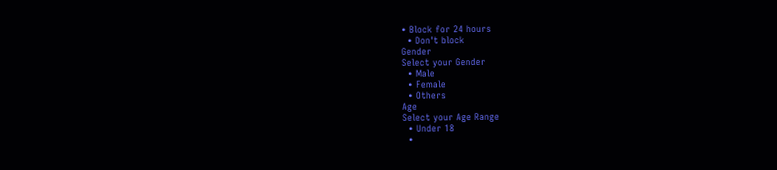• Block for 24 hours
  • Don't block
Gender
Select your Gender
  • Male
  • Female
  • Others
Age
Select your Age Range
  • Under 18
  •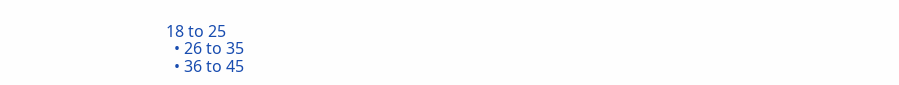18 to 25
  • 26 to 35
  • 36 to 45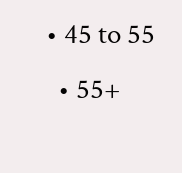• 45 to 55
  • 55+